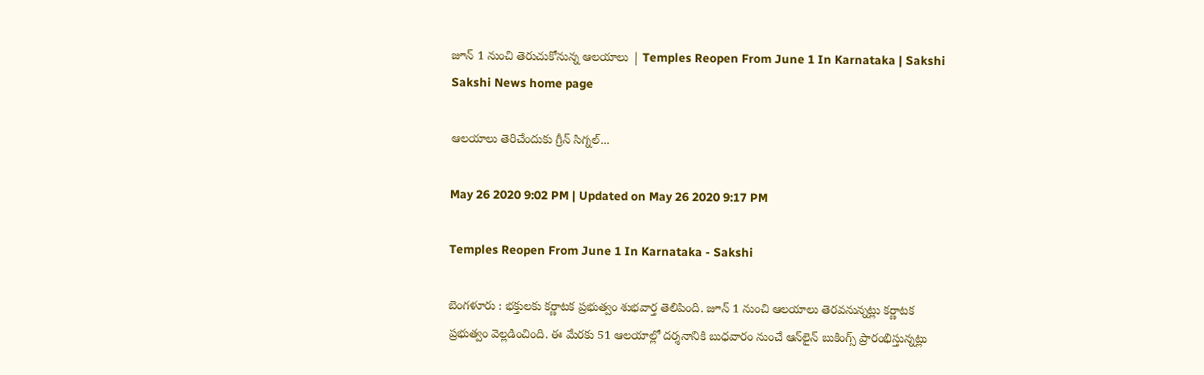జూన్ 1 నుంచి తెరుచుకోనున్న ఆల‌యాలు | Temples Reopen From June 1 In Karnataka | Sakshi
Sakshi News home page

ఆల‌యాలు తెరిచేందుకు గ్రీన్ సిగ్న‌ల్‌...

May 26 2020 9:02 PM | Updated on May 26 2020 9:17 PM

Temples Reopen From June 1 In Karnataka - Sakshi

బెంగళూరు : భ‌క్తుల‌కు క‌ర్ణాట‌క ప్ర‌భుత్వం శుభ‌వార్త తెలిపింది. జూన్ 1 నుంచి ఆల‌యాలు తెర‌వ‌నున్న‌ట్లు క‌ర్ణాట‌క ప్ర‌భుత్వం వెల్ల‌డించింది. ఈ మేర‌కు 51 ఆల‌యాల్లో ద‌ర్శ‌నానికి బుధ‌వారం నుంచే ఆన్‌లైన్ బుకింగ్స్ ప్రారంభిస్తున్న‌ట్లు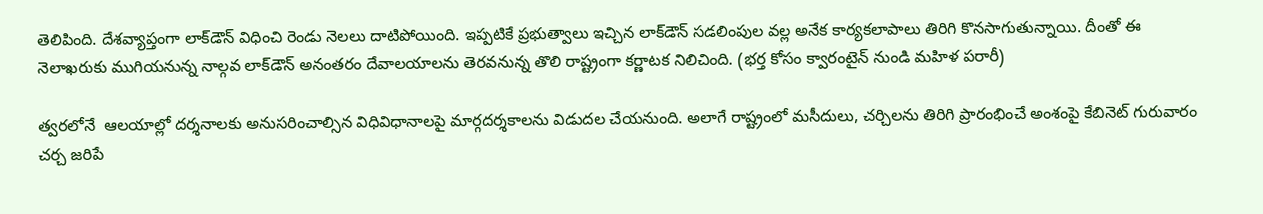తెలిపింది. దేశవ్యాప్తంగా లాక్‌డౌన్ విధించి రెండు నెల‌లు దాటిపోయింది. ఇప్ప‌టికే ప్ర‌భుత్వాలు ఇచ్చిన‌ లాక్‌డౌన్ స‌డ‌లింపుల వ‌ల్ల అనేక కార్య‌క‌లాపాలు తిరిగి కొన‌సాగుతున్నాయి. దీంతో ఈ నెలాఖ‌రుకు ముగియ‌నున్న‌ నాల్గ‌వ లాక్‌డౌన్ అనంత‌రం దేవాల‌యాల‌ను తెర‌వ‌నున్న తొలి రాష్ట్రంగా క‌ర్ణాట‌క నిలిచింది. (భర్త కోసం క్వారంటైన్‌ నుండి మహిళ పరారీ)

త్వ‌ర‌లోనే  ఆల‌యాల్లో ద‌ర్శ‌నాల‌కు అనుస‌‌రించాల్సిన విధివిధానాల‌పై‌ మార్గ‌ద‌ర్శ‌కాల‌ను విడుద‌ల చేయ‌నుంది. అలాగే రాష్ట్రంలో మ‌సీదులు, చ‌ర్చిల‌ను తిరిగి ప్రారంభించే అంశంపై కేబినెట్ గురువారం చ‌ర్చ జ‌రిపే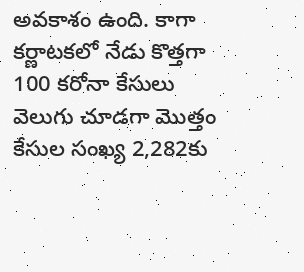అవ‌కాశం ఉంది. కాగా క‌ర్ణాట‌క‌లో నేడు కొత్త‌గా 100 క‌రోనా కేసులు వెలుగు చూడ‌గా మొత్తం కేసుల సంఖ్య 2,282కు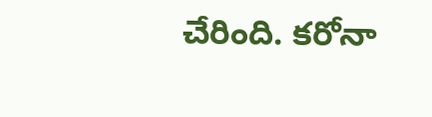చేరింది. క‌రోనా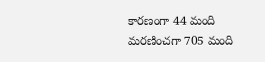కార‌ణంగా 44 మంది మ‌ర‌ణించగా 705 మంది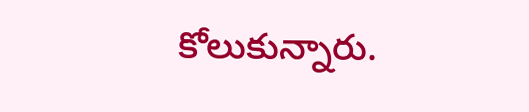కోలుకున్నారు.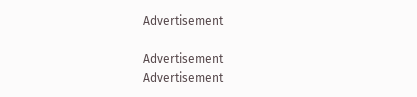Advertisement

Advertisement
Advertisement